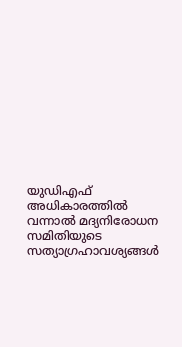യുഡിഎഫ് അധികാരത്തിൽ വന്നാൽ മദ്യനിരോധന സമിതിയുടെ സത്യാഗ്രഹാവശ്യങ്ങൾ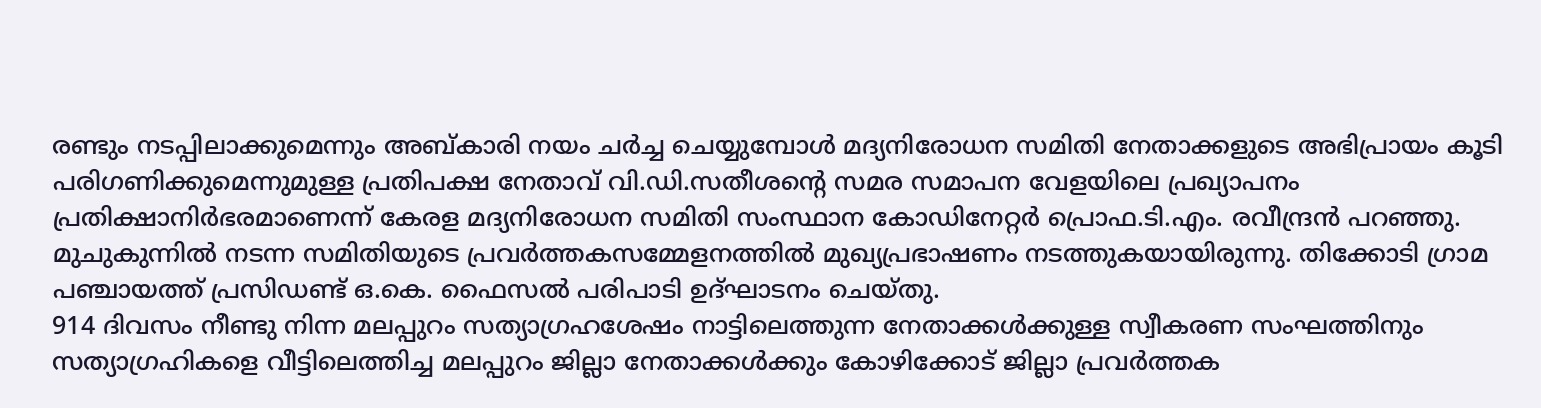രണ്ടും നടപ്പിലാക്കുമെന്നും അബ്കാരി നയം ചർച്ച ചെയ്യുമ്പോൾ മദ്യനിരോധന സമിതി നേതാക്കളുടെ അഭിപ്രായം കൂടി പരിഗണിക്കുമെന്നുമുള്ള പ്രതിപക്ഷ നേതാവ് വി.ഡി.സതീശന്റെ സമര സമാപന വേളയിലെ പ്രഖ്യാപനം പ്രതിക്ഷാനിർഭരമാണെന്ന് കേരള മദ്യനിരോധന സമിതി സംസ്ഥാന കോഡിനേറ്റർ പ്രൊഫ.ടി.എം. രവീന്ദ്രൻ പറഞ്ഞു. മുചുകുന്നിൽ നടന്ന സമിതിയുടെ പ്രവർത്തകസമ്മേളനത്തിൽ മുഖ്യപ്രഭാഷണം നടത്തുകയായിരുന്നു. തിക്കോടി ഗ്രാമ പഞ്ചായത്ത് പ്രസിഡണ്ട് ഒ.കെ. ഫൈസൽ പരിപാടി ഉദ്ഘാടനം ചെയ്തു.
914 ദിവസം നീണ്ടു നിന്ന മലപ്പുറം സത്യാഗ്രഹശേഷം നാട്ടിലെത്തുന്ന നേതാക്കൾക്കുള്ള സ്വീകരണ സംഘത്തിനും സത്യാഗ്രഹികളെ വീട്ടിലെത്തിച്ച മലപ്പുറം ജില്ലാ നേതാക്കൾക്കും കോഴിക്കോട് ജില്ലാ പ്രവർത്തക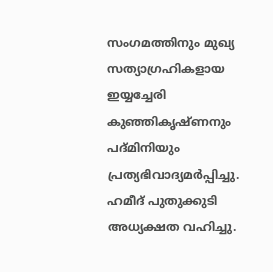സംഗമത്തിനും മുഖ്യ സത്യാഗ്രഹികളായ ഇയ്യച്ചേരി കുഞ്ഞികൃഷ്ണനും പദ്മിനിയും പ്രത്യഭിവാദ്യമർപ്പിച്ചു. ഹമീദ് പുതുക്കുടി അധ്യക്ഷത വഹിച്ചു.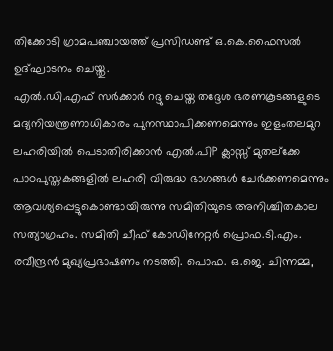തിക്കോടി ഗ്രാമപഞ്ചായത്ത് പ്രസിഡണ്ട് ഒ.കെ.ഫൈസൽ ഉദ്ഘാടനം ചെയ്തു.
എൽ.ഡി.എഫ് സർക്കാർ റദ്ദു ചെയ്ത തദ്ദേശ ഭരണകൂടങ്ങളുടെ മദ്യനിയന്ത്രണാധികാരം പുനസ്ഥാപിക്കണമെന്നും ഇളംതലമുറ ലഹരിയിൽ പെടാതിരിക്കാൻ എൽ.പിP ക്ലാസ്സ് മുതല്ക്കേ പാഠപുസ്തകങ്ങളിൽ ലഹരി വിരുദ്ധ ഭാഗങ്ങൾ ചേർക്കണമെന്നും ആവശ്യപ്പെട്ടുകൊണ്ടായിരുന്നു സമിതിയുടെ അനിശ്ചിതകാല സത്യാഗ്രഹം. സമിതി ചീഫ് കോഡിനേറ്റർ പ്രൊഫ.ടി.എം. രവീന്ദ്രൻ മുഖ്യപ്രഭാഷണം നടത്തി. പൊഫ. ഒ.ജെ. ചിന്നമ്മ,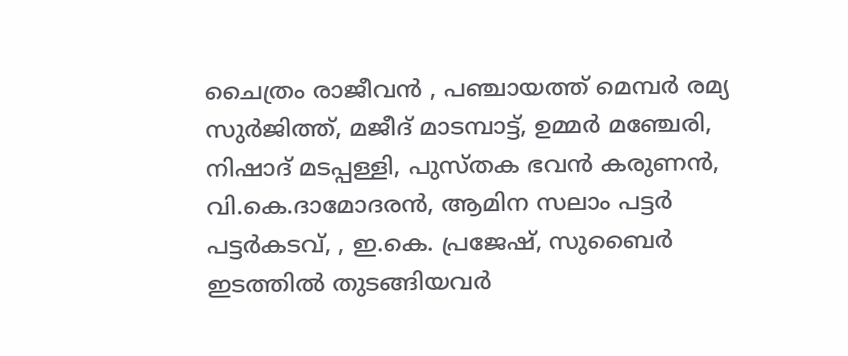ചൈത്രം രാജീവൻ , പഞ്ചായത്ത് മെമ്പർ രമ്യ സുർജിത്ത്, മജീദ് മാടമ്പാട്ട്, ഉമ്മർ മഞ്ചേരി, നിഷാദ് മടപ്പള്ളി, പുസ്തക ഭവൻ കരുണൻ, വി.കെ.ദാമോദരൻ, ആമിന സലാം പട്ടർ പട്ടർകടവ്, , ഇ.കെ. പ്രജേഷ്, സുബൈർ ഇടത്തിൽ തുടങ്ങിയവർ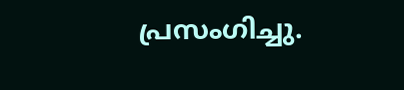പ്രസംഗിച്ചു.